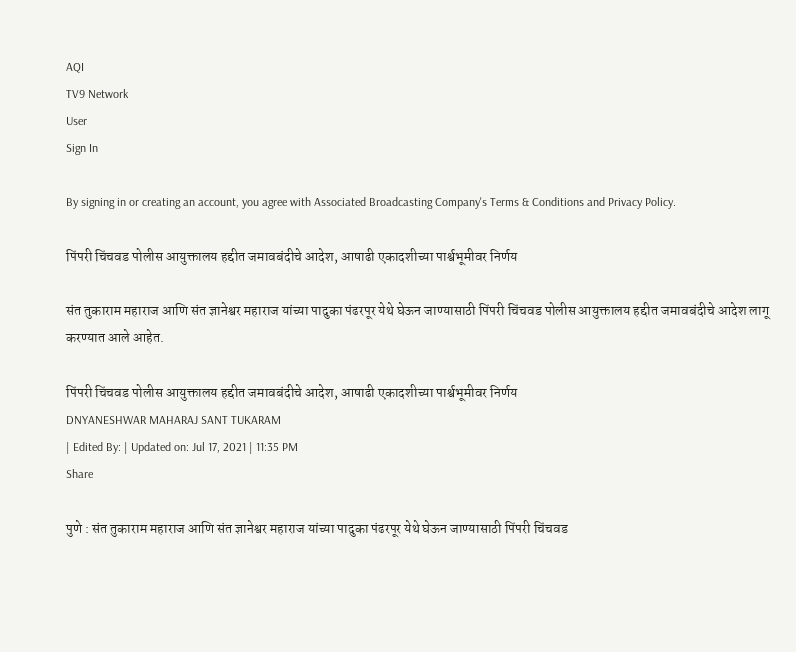AQI
TV9 Network
User
Sign In

By signing in or creating an account, you agree with Associated Broadcasting Company's Terms & Conditions and Privacy Policy.

पिंपरी चिंचवड पोलीस आयुक्तालय हद्दीत जमावबंदीचे आदेश, आषाढी एकादशीच्या पार्श्वभूमीवर निर्णय

संत तुकाराम महाराज आणि संत ज्ञानेश्वर महाराज यांच्या पादुका पंढरपूर येथे घेऊन जाण्यासाठी पिंपरी चिंचवड पोलीस आयुक्तालय हद्दीत जमावबंदीचे आदेश लागू करण्यात आले आहेत.

पिंपरी चिंचवड पोलीस आयुक्तालय हद्दीत जमावबंदीचे आदेश, आषाढी एकादशीच्या पार्श्वभूमीवर निर्णय
DNYANESHWAR MAHARAJ SANT TUKARAM
| Edited By: | Updated on: Jul 17, 2021 | 11:35 PM
Share

पुणे : संत तुकाराम महाराज आणि संत ज्ञानेश्वर महाराज यांच्या पादुका पंढरपूर येथे घेऊन जाण्यासाठी पिंपरी चिंचवड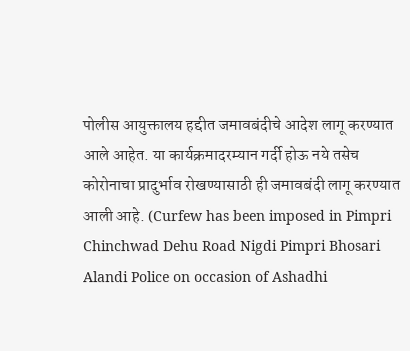पोलीस आयुक्तालय हद्दीत जमावबंदीचे आदेश लागू करण्यात आले आहेत. या कार्यक्रमादरम्यान गर्दी होऊ नये तसेच कोरोनाचा प्रादुर्भाव रोखण्यासाठी ही जमावबंदी लागू करण्यात आली आहे. (Curfew has been imposed in Pimpri Chinchwad Dehu Road Nigdi Pimpri Bhosari Alandi Police on occasion of Ashadhi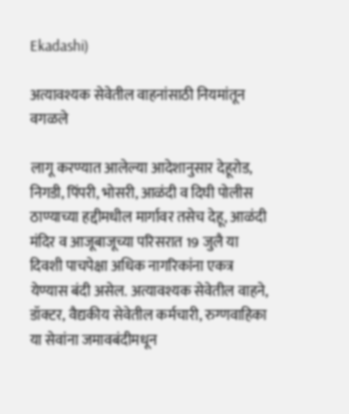Ekadashi)

अत्यावश्यक सेवेतील वाहनांसाठी नियमांतून वगळले

लागू करण्यात आलेल्या आदेशानुसार देहूरोड, निगडी, पिंपरी, भोसरी, आळंदी व दिघी पोलीस ठाण्याच्या हद्दीमधील मार्गावर तसेच देहू, आळंदी मंदिर व आजूबाजूच्या परिसरात 19 जुलै या दिवशी पाचपेक्षा अधिक नागरिकांना एकत्र येण्यास बंदी असेल. अत्यावश्यक सेवेतील वाहने, डॉक्टर, वैद्यकीय सेवेतील कर्मचारी, रुग्णवाहिका या सेवांना जमावबंदीमधून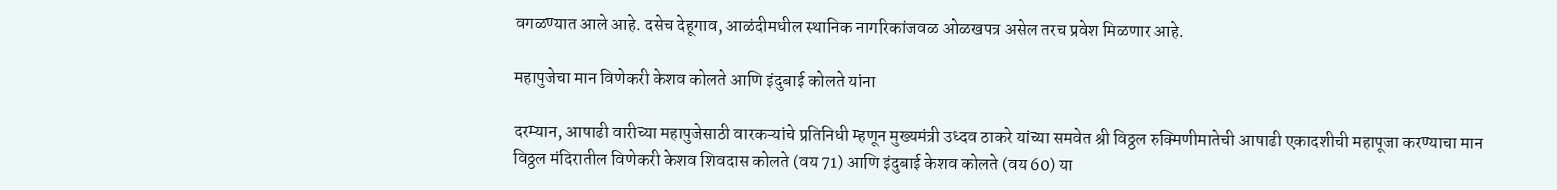वगळण्यात आले आहे. दसेच देहूगाव, आळंदीमधील स्थानिक नागरिकांजवळ ओळखपत्र असेल तरच प्रवेश मिळणार आहे.

महापुजेचा मान विणेकरी केशव कोलते आणि इंदुबाई कोलते यांना

दरम्यान, आषाढी वारीच्या महापुजेसाठी वारकऱ्यांचे प्रतिनिधी म्हणून मुख्यमंत्री उध्दव ठाकरे यांच्या समवेत श्री विठ्ठल रुक्मिणीमातेची आषाढी एकादशीची महापूजा करण्याचा मान विठ्ठल मंदिरातील विणेकरी केशव शिवदास कोलते (वय 71) आणि इंदुबाई केशव कोलते (वय 60) या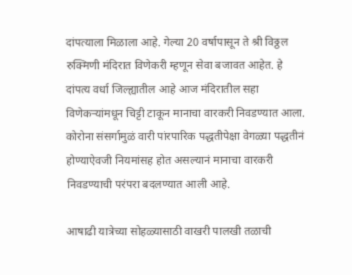दांपत्याला मिळाला आहे. गेल्या 20 वर्षापासून ते श्री विठ्ठल रुक्मिणी मंदिरात विणेकरी म्हणून सेवा बजावत आहेत. हे दांपत्य वर्धा जिल्ह्यातील आहे आज मंदिरातील सहा विणेकऱ्यांमधून चिट्टी टाकून मानाचा वारकरी निवडण्यात आला. कोरोना संसर्गामुळं वारी पांरपारिक पद्धतीपेक्षा वेगळ्या पद्धतीनं होण्याऐवजी नियमांसह होत असल्यानं मानाचा वारकरी निवडण्याची परंपरा बदलण्यात आली आहे.

आषाढी यात्रेच्या सोहळ्यासाठी वाखरी पालखी तळाची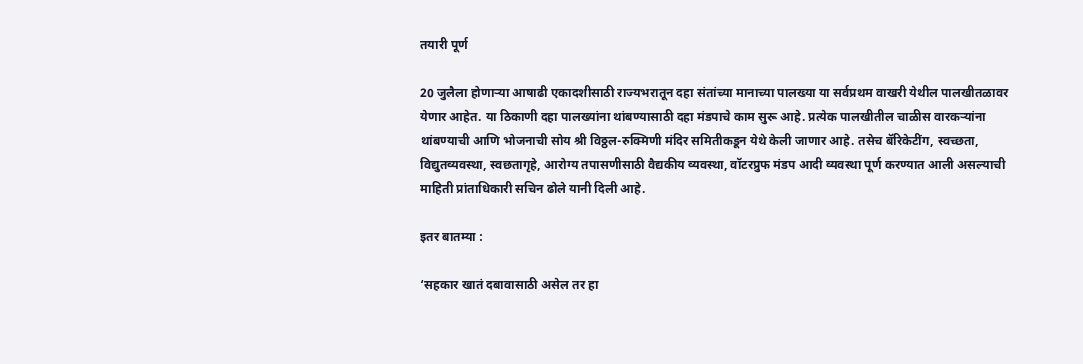तयारी पूर्ण

20 जुलैला होणाऱ्या आषाढी एकादशीसाठी राज्यभरातून दहा संतांच्या मानाच्या पालख्या या सर्वप्रथम वाखरी येथील पालखीतळावर येणार आहेत. या ठिकाणी दहा पालख्यांना थांबण्यासाठी दहा मंडपाचे काम सुरू आहे. प्रत्येक पालखीतील चाळीस वारकऱ्यांना थांबण्याची आणि भोजनाची सोय श्री विठ्ठल-रुक्मिणी मंदिर समितीकडून येथे केली जाणार आहे. तसेच बॅरिकेटींग, स्वच्छता, विद्युतव्यवस्था, स्वछतागृहे, आरोग्य तपासणीसाठी वैद्यकीय व्यवस्था, वॉटरप्रुफ मंडप आदी व्यवस्था पूर्ण करण्यात आली असल्याची माहिती प्रांताधिकारी सचिन ढोले यानी दिली आहे.

इतर बातम्या :

‘सहकार खातं दबावासाठी असेल तर हा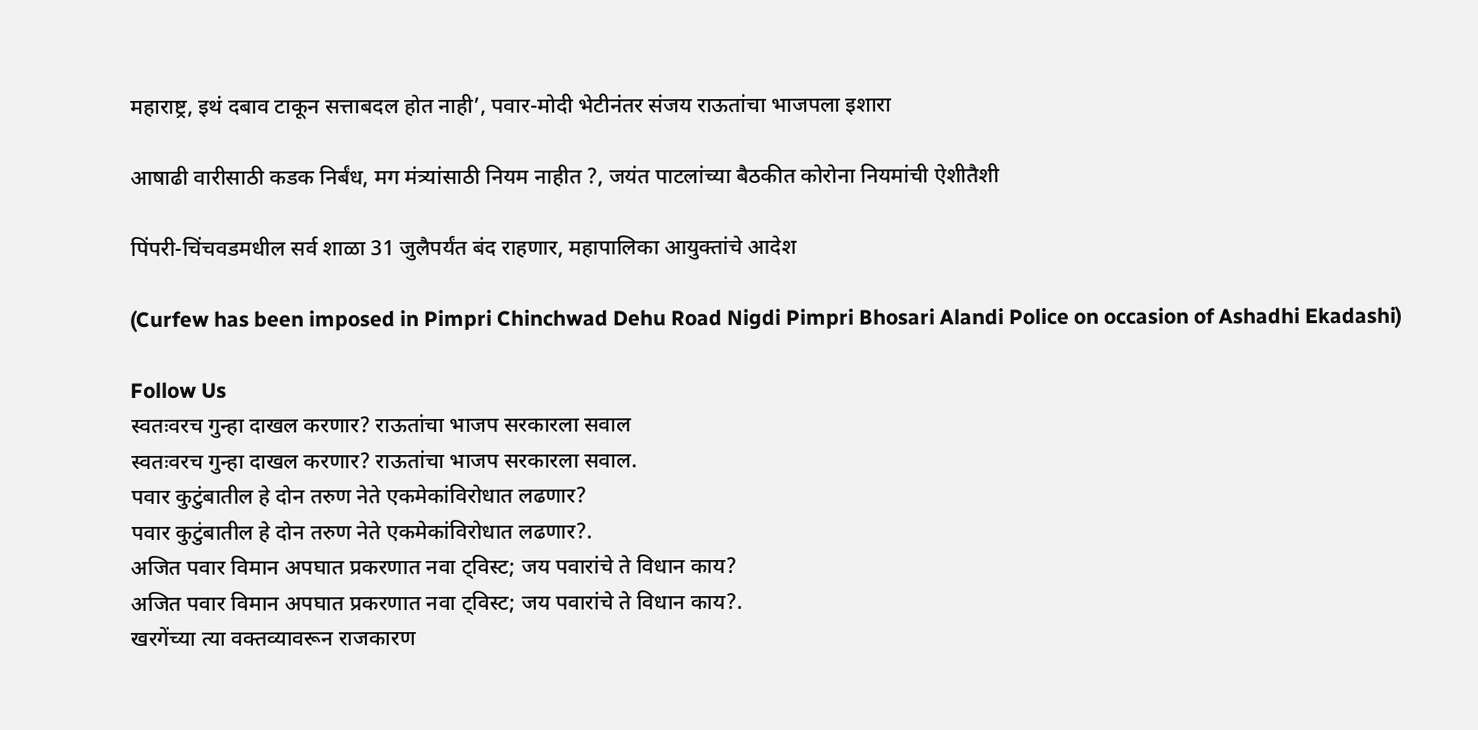महाराष्ट्र, इथं दबाव टाकून सत्ताबदल होत नाही’, पवार-मोदी भेटीनंतर संजय राऊतांचा भाजपला इशारा

आषाढी वारीसाठी कडक निर्बंध, मग मंत्र्यांसाठी नियम नाहीत ?, जयंत पाटलांच्या बैठकीत कोरोना नियमांची ऐशीतैशी

पिंपरी-चिंचवडमधील सर्व शाळा 31 जुलैपर्यंत बंद राहणार, महापालिका आयुक्तांचे आदेश

(Curfew has been imposed in Pimpri Chinchwad Dehu Road Nigdi Pimpri Bhosari Alandi Police on occasion of Ashadhi Ekadashi)

Follow Us
स्वतःवरच गुन्हा दाखल करणार? राऊतांचा भाजप सरकारला सवाल
स्वतःवरच गुन्हा दाखल करणार? राऊतांचा भाजप सरकारला सवाल.
पवार कुटुंबातील हे दोन तरुण नेते एकमेकांविरोधात लढणार?
पवार कुटुंबातील हे दोन तरुण नेते एकमेकांविरोधात लढणार?.
अजित पवार विमान अपघात प्रकरणात नवा ट्विस्ट; जय पवारांचे ते विधान काय?
अजित पवार विमान अपघात प्रकरणात नवा ट्विस्ट; जय पवारांचे ते विधान काय?.
खरगेंच्या त्या वक्तव्यावरून राजकारण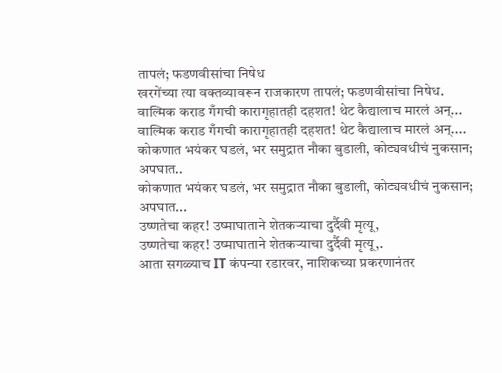तापलं; फडणवीसांचा निषेध
खरगेंच्या त्या वक्तव्यावरून राजकारण तापलं; फडणवीसांचा निषेध.
वाल्मिक कराड गँगची कारागृहातही दहशत! थेट कैद्यालाच मारलं अन्...
वाल्मिक कराड गँगची कारागृहातही दहशत! थेट कैद्यालाच मारलं अन्....
कोकणात भयंकर घडलं, भर समुद्रात नौका बुडाली, कोट्यवधीचं नुकसान; अपघात..
कोकणात भयंकर घडलं, भर समुद्रात नौका बुडाली, कोट्यवधीचं नुकसान; अपघात...
उष्णतेचा कहर! उष्माघाताने शेतकऱ्याचा दुर्दैवी मृत्यू,
उष्णतेचा कहर! उष्माघाताने शेतकऱ्याचा दुर्दैवी मृत्यू,.
आता सगळ्याच IT कंपन्या रडारवर, नाशिकच्या प्रकरणानंतर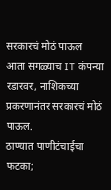सरकारचं मोठं पाऊल
आता सगळ्याच IT कंपन्या रडारवर, नाशिकच्या प्रकरणानंतर सरकारचं मोठं पाऊल.
ठाण्यात पाणीटंचाईचा फटका;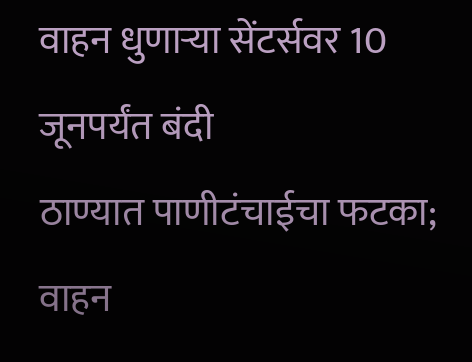वाहन धुणाऱ्या सेंटर्सवर 10 जूनपर्यंत बंदी
ठाण्यात पाणीटंचाईचा फटका; वाहन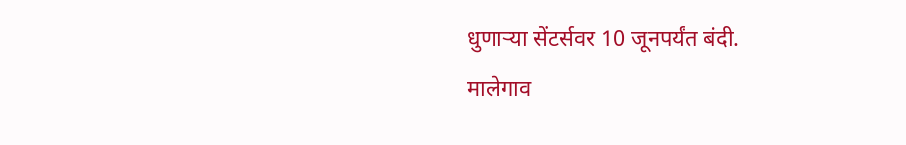धुणाऱ्या सेंटर्सवर 10 जूनपर्यंत बंदी.
मालेगाव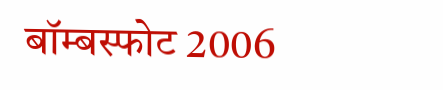बॉम्बस्फोट 2006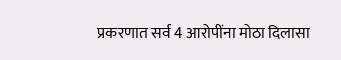प्रकरणात सर्व 4 आरोपींना मोठा दिलासा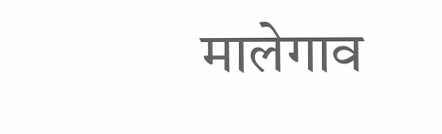मालेगाव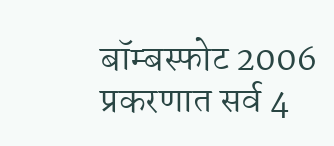बॉम्बस्फोट 2006 प्रकरणात सर्व 4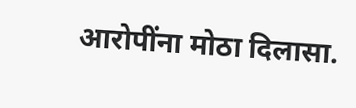आरोपींना मोठा दिलासा.